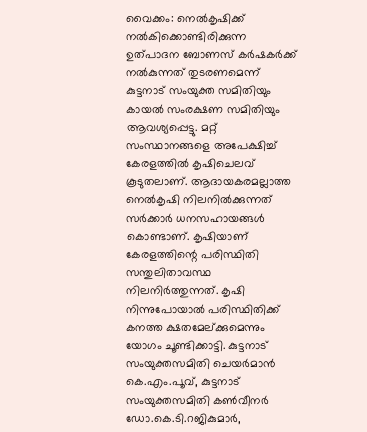വൈക്കം: നെൽകൃഷിക്ക് നൽകിക്കൊണ്ടിരിക്കുന്ന ഉത്പാദന ബോണസ് കർഷകർക്ക് നൽകുന്നത് തുടരണമെന്ന് കുട്ടനാട് സംയുക്ത സമിതിയും കായൽ സംരക്ഷണ സമിതിയും ആവശ്യപ്പെട്ടു. മറ്റ് സംസ്ഥാനങ്ങളെ അപേക്ഷിച്ച് കേരളത്തിൽ കൃഷിചെലവ് കൂടുതലാണ്. ആദായകരമല്ലാത്ത നെൽകൃഷി നിലനിൽക്കുന്നത് സർക്കാർ ധനസഹായങ്ങൾ കൊണ്ടാണ്. കൃഷിയാണ് കേരളത്തിന്റെ പരിസ്ഥിതി സന്തുലിതാവസ്ഥ നിലനിർത്തുന്നത്. കൃഷി നിന്നുപോയാൽ പരിസ്ഥിതിക്ക് കനത്ത ക്ഷതമേല്ക്കുമെന്നും യോഗം ചൂണ്ടിക്കാട്ടി. കുട്ടനാട് സംയുക്തസമിതി ചെയർമാൻ കെ.എം.പൂവ്, കുട്ടനാട് സംയുക്തസമിതി കൺവീനർ ഡോ.കെ.ടി.റജികുമാർ,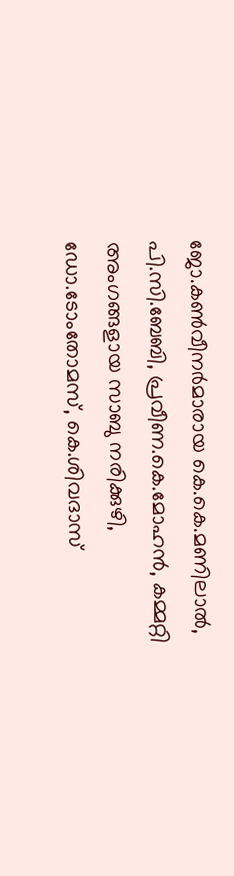ജോ.കൺവീനർമാരായ കെ.കെ.മണിലാൽ, പി.സി.ബേബി, പ്രവീണ.കെ.മോഹൻ, കമ്മറ്റി അംഗങ്ങളായ സാബു നരിക്കുഴി, ഡോ.ടോംതോമസ്, കെ.ശിവദാസ്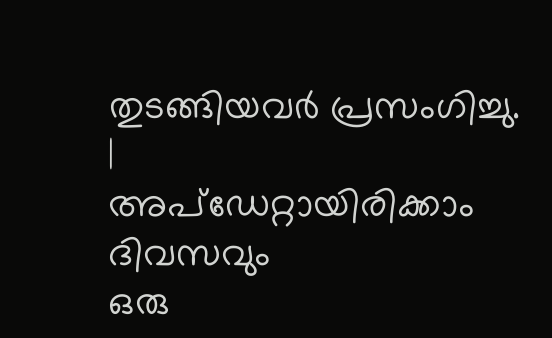തുടങ്ങിയവർ പ്രസംഗിച്ചു.
|
അപ്ഡേറ്റായിരിക്കാം ദിവസവും
ഒരു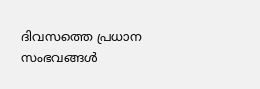ദിവസത്തെ പ്രധാന സംഭവങ്ങൾ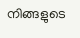നിങ്ങളുടെ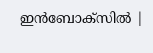ഇൻബോക്സിൽ |